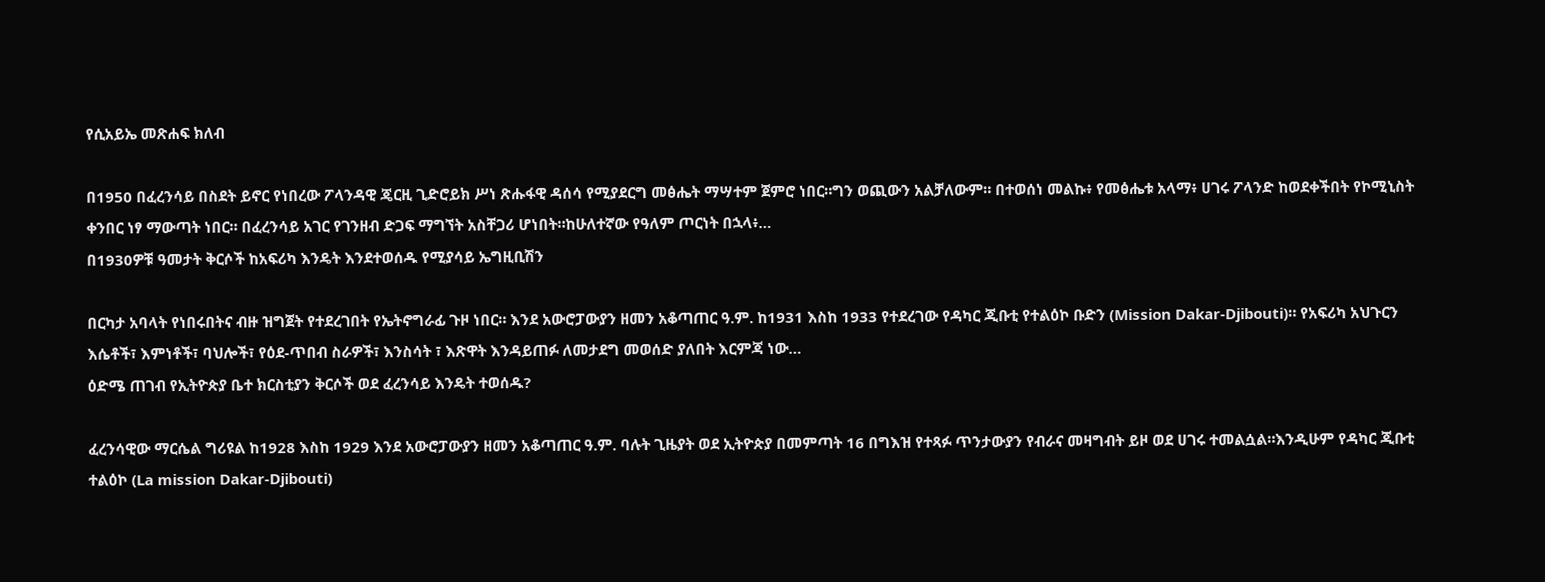የሲአይኤ መጽሐፍ ክለብ

በ1950 በፈረንሳይ በስደት ይኖር የነበረው ፖላንዳዊ ጄርዚ ጊድሮይክ ሥነ ጽሑፋዊ ዳሰሳ የሚያደርግ መፅሔት ማሣተም ጀምሮ ነበር።ግን ወጪውን አልቻለውም። በተወሰነ መልኩ፥ የመፅሔቱ አላማ፥ ሀገሩ ፖላንድ ከወደቀችበት የኮሚኒስት ቀንበር ነፃ ማውጣት ነበር። በፈረንሳይ አገር የገንዘብ ድጋፍ ማግኘት አስቸጋሪ ሆነበት።ከሁለተኛው የዓለም ጦርነት በኋላ፥…
በ1930ዎቹ ዓመታት ቅርሶች ከአፍሪካ እንዴት እንደተወሰዱ የሚያሳይ ኤግዚቢሽን

በርካታ አባላት የነበሩበትና ብዙ ዝግጀት የተደረገበት የኤትኖግራፊ ጉዞ ነበር። እንደ አውሮፓውያን ዘመን አቆጣጠር ዓ.ም. ከ1931 እስከ 1933 የተደረገው የዳካር ጂቡቲ የተልዕኮ ቡድን (Mission Dakar-Djibouti)። የአፍሪካ አህጉርን እሴቶች፣ እምነቶች፣ ባህሎች፣ የዕደ-ጥበብ ስራዎች፣ እንስሳት ፣ እጽዋት እንዳይጠፉ ለመታደግ መወሰድ ያለበት እርምጃ ነው…
ዕድሜ ጠገብ የኢትዮጵያ ቤተ ክርስቲያን ቅርሶች ወደ ፈረንሳይ እንዴት ተወሰዱ?

ፈረንሳዊው ማርሴል ግሪዩል ከ1928 እስከ 1929 እንደ አውሮፓውያን ዘመን አቆጣጠር ዓ.ም. ባሉት ጊዜያት ወደ ኢትዮጵያ በመምጣት 16 በግእዝ የተጻፉ ጥንታውያን የብራና መዛግብት ይዞ ወደ ሀገሩ ተመልሷል።እንዲሁም የዳካር ጂቡቲ ተልዕኮ (La mission Dakar-Djibouti)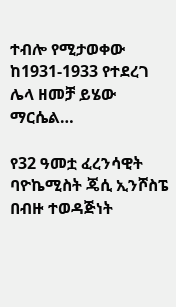ተብሎ የሚታወቀው ከ1931-1933 የተደረገ ሌላ ዘመቻ ይሄው ማርሴል…

የ32 ዓመቷ ፈረንሳዊት ባዮኬሚስት ጄሲ ኢንሾስፔ በብዙ ተወዳጅነት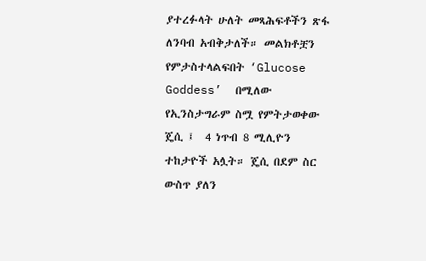ያተረፉላት ሁለት መጻሕፍቶችን ጽፋ ለንባብ አብቅታለች። መልክቶቿን የምታስተላልፍበት ‘Glucose Goddess’  በሚለው የኢንስታግራም ስሟ የምትታወቀው ጄሲ ፤  4 ነጥብ 8 ሚሊዮን ተከታዮች አሏት። ጄሲ በደም ስር ውስጥ ያለን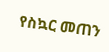የስኳር መጠን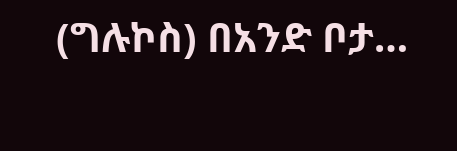(ግሉኮስ) በአንድ ቦታ…